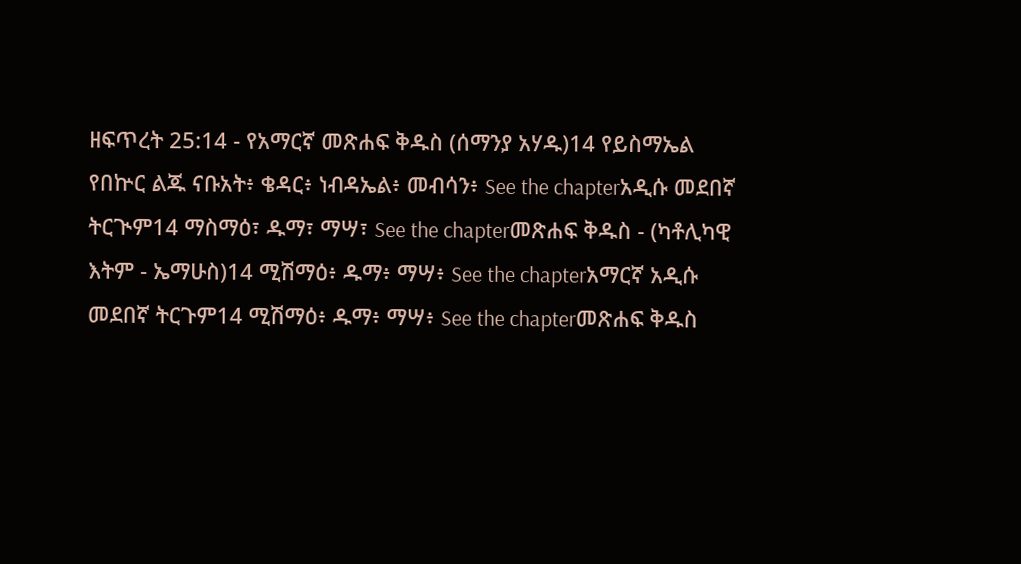ዘፍጥረት 25:14 - የአማርኛ መጽሐፍ ቅዱስ (ሰማንያ አሃዱ)14 የይስማኤል የበኵር ልጁ ናቡአት፥ ቄዳር፥ ነብዳኤል፥ መብሳን፥ See the chapterአዲሱ መደበኛ ትርጒም14 ማስማዕ፣ ዱማ፣ ማሣ፣ See the chapterመጽሐፍ ቅዱስ - (ካቶሊካዊ እትም - ኤማሁስ)14 ሚሽማዕ፥ ዱማ፥ ማሣ፥ See the chapterአማርኛ አዲሱ መደበኛ ትርጉም14 ሚሽማዕ፥ ዱማ፥ ማሣ፥ See the chapterመጽሐፍ ቅዱስ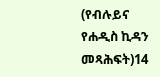(የብሉይና የሐዲስ ኪዳን መጻሕፍት)14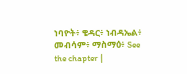ነባዮት፥ ቄዳር፥ ነብዳኤል፥ መብሳም፥ ማስማዕ፥ See the chapter |